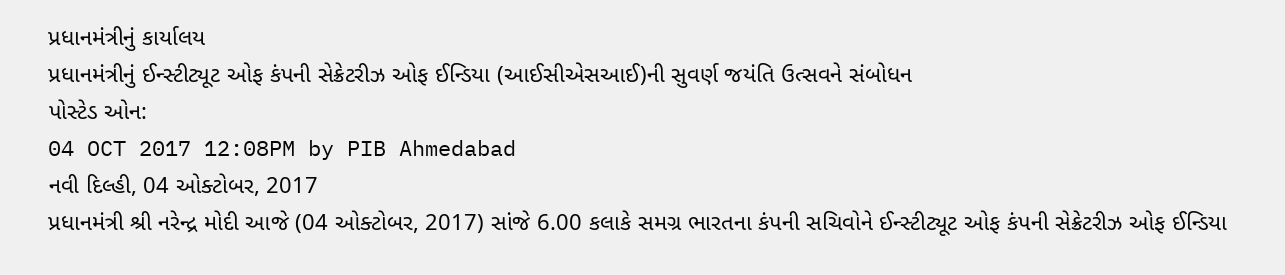પ્રધાનમંત્રીનું કાર્યાલય
પ્રધાનમંત્રીનું ઈન્સ્ટીટ્યૂટ ઓફ કંપની સેક્રેટરીઝ ઓફ ઈન્ડિયા (આઈસીએસઆઈ)ની સુવર્ણ જયંતિ ઉત્સવને સંબોધન
પોસ્ટેડ ઓન:
04 OCT 2017 12:08PM by PIB Ahmedabad
નવી દિલ્હી, 04 ઓક્ટોબર, 2017
પ્રધાનમંત્રી શ્રી નરેન્દ્ર મોદી આજે (04 ઓક્ટોબર, 2017) સાંજે 6.00 કલાકે સમગ્ર ભારતના કંપની સચિવોને ઈન્સ્ટીટ્યૂટ ઓફ કંપની સેક્રેટરીઝ ઓફ ઈન્ડિયા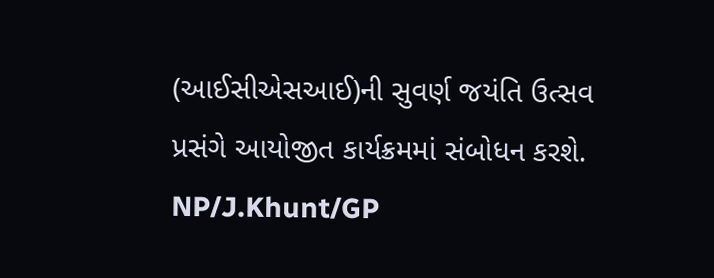(આઈસીએસઆઈ)ની સુવર્ણ જયંતિ ઉત્સવ પ્રસંગે આયોજીત કાર્યક્રમમાં સંબોધન કરશે.
NP/J.Khunt/GP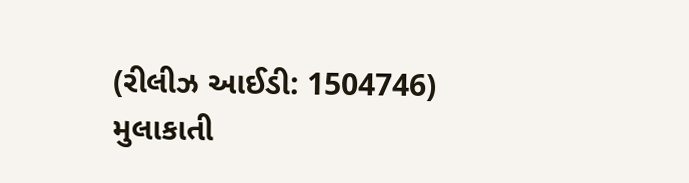(રીલીઝ આઈડી: 1504746)
મુલાકાતી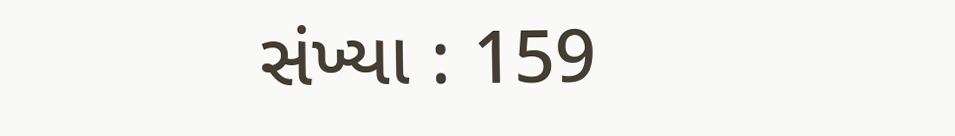સંખ્યા : 159